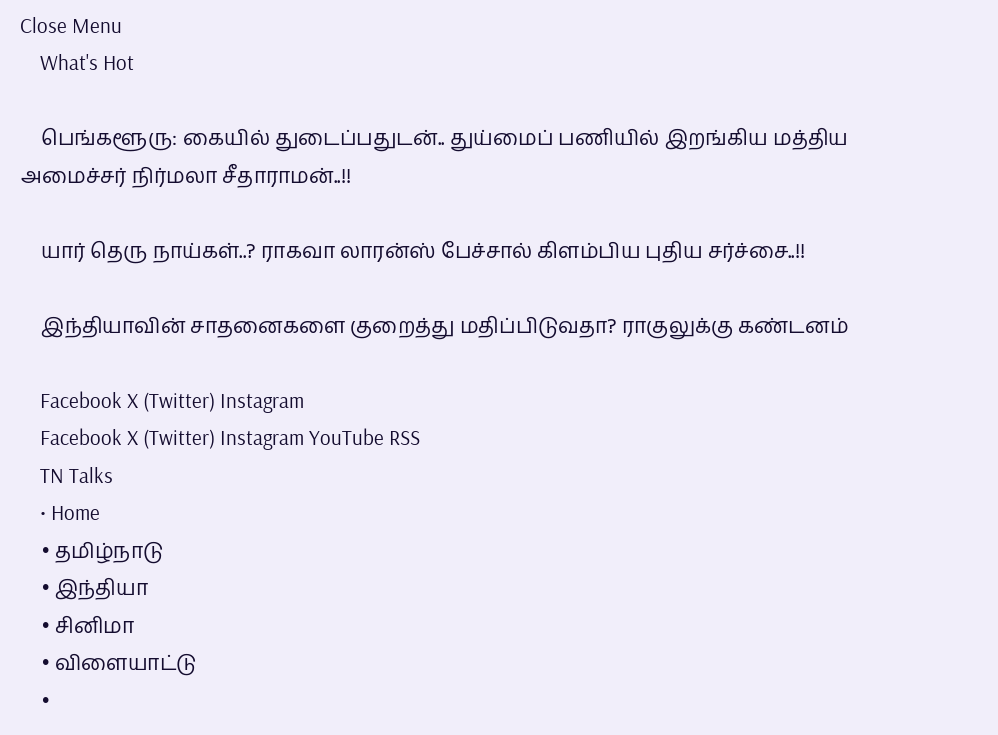Close Menu
    What's Hot

    பெங்களூரு: கையில் துடைப்பதுடன்.. துய்மைப் பணியில் இறங்கிய மத்திய அமைச்சர் நிர்மலா சீதாராமன்..!!

    யார் தெரு நாய்கள்..? ராகவா லாரன்ஸ் பேச்சால் கிளம்பிய புதிய சர்ச்சை..!!

    இந்தியாவின் சாதனைகளை குறைத்து மதிப்பிடுவதா? ராகுலுக்கு கண்டனம்

    Facebook X (Twitter) Instagram
    Facebook X (Twitter) Instagram YouTube RSS
    TN Talks
    • Home
    • தமிழ்நாடு
    • இந்தியா
    • சினிமா
    • விளையாட்டு
    •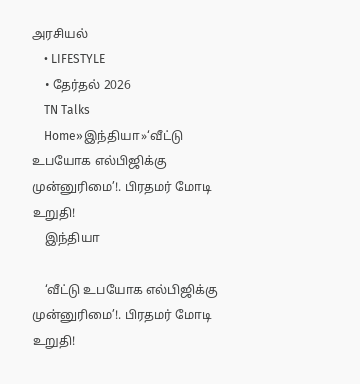அரசியல்
    • LIFESTYLE
    • தேர்தல் 2026
    TN Talks
    Home»இந்தியா»‘வீட்டு உபயோக எல்பிஜிக்கு முன்னுரிமை’!. பிரதமர் மோடி உறுதி!
    இந்தியா

    ‘வீட்டு உபயோக எல்பிஜிக்கு முன்னுரிமை’!. பிரதமர் மோடி உறுதி!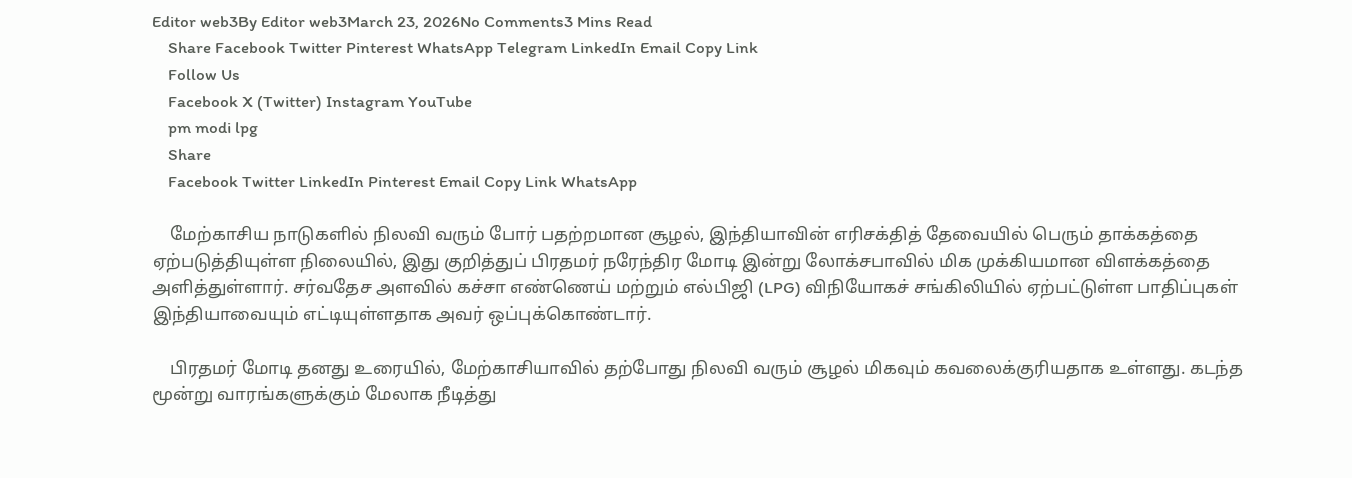Editor web3By Editor web3March 23, 2026No Comments3 Mins Read
    Share Facebook Twitter Pinterest WhatsApp Telegram LinkedIn Email Copy Link
    Follow Us
    Facebook X (Twitter) Instagram YouTube
    pm modi lpg
    Share
    Facebook Twitter LinkedIn Pinterest Email Copy Link WhatsApp

    மேற்காசிய நாடுகளில் நிலவி வரும் போர் பதற்றமான சூழல், இந்தியாவின் எரிசக்தித் தேவையில் பெரும் தாக்கத்தை ஏற்படுத்தியுள்ள நிலையில், இது குறித்துப் பிரதமர் நரேந்திர மோடி இன்று லோக்சபாவில் மிக முக்கியமான விளக்கத்தை அளித்துள்ளார். சர்வதேச அளவில் கச்சா எண்ணெய் மற்றும் எல்பிஜி (LPG) விநியோகச் சங்கிலியில் ஏற்பட்டுள்ள பாதிப்புகள் இந்தியாவையும் எட்டியுள்ளதாக அவர் ஒப்புக்கொண்டார்.

    பிரதமர் மோடி தனது உரையில், மேற்காசியாவில் தற்போது நிலவி வரும் சூழல் மிகவும் கவலைக்குரியதாக உள்ளது. கடந்த மூன்று வாரங்களுக்கும் மேலாக நீடித்து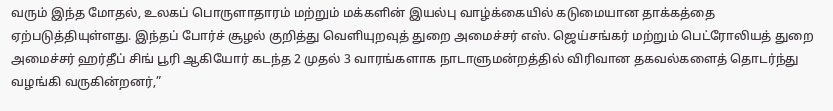வரும் இந்த மோதல், உலகப் பொருளாதாரம் மற்றும் மக்களின் இயல்பு வாழ்க்கையில் கடுமையான தாக்கத்தை ஏற்படுத்தியுள்ளது. இந்தப் போர்ச் சூழல் குறித்து வெளியுறவுத் துறை அமைச்சர் எஸ். ஜெய்சங்கர் மற்றும் பெட்ரோலியத் துறை அமைச்சர் ஹர்தீப் சிங் பூரி ஆகியோர் கடந்த 2 முதல் 3 வாரங்களாக நாடாளுமன்றத்தில் விரிவான தகவல்களைத் தொடர்ந்து வழங்கி வருகின்றனர்,”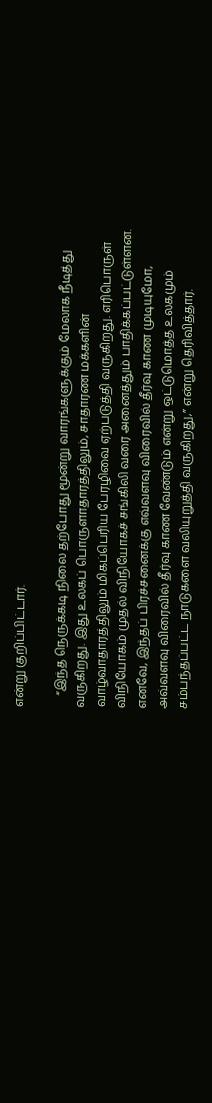என்று குறிப்பிட்டார்.

    “இந்த நெருக்கடி நிலை தற்போது மூன்று வாரங்களுக்கும் மேலாக நீடித்து வருகிறது. இது உலகப் பொருளாதாரத்திலும், சாதாரண மக்களின் வாழ்வாதாரத்திலும் மிகப்பெரிய பேரழிவை ஏற்படுத்தி வருகிறது. எரிபொருள் விநியோகம் முதல் விநியோகச் சங்கிலி வரை அனைத்தும் பாதிக்கப்பட்டுள்ளன. எனவே, இந்தப் பிரச்சனைக்கு எவ்வளவு விரைவில் தீர்வு காண முடியுமோ, அவ்வளவு விரைவில் தீர்வு காண வேண்டும் என்று ஒட்டுமொத்த உலகமும் சம்பந்தப்பட்ட நாடுகளை வலியுறுத்தி வருகிறது,” என்று தெரிவித்தார்.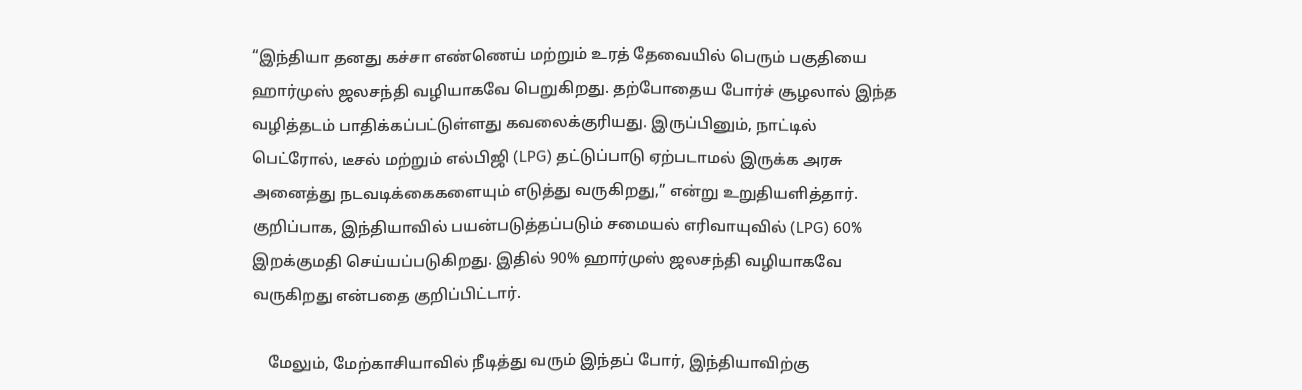“இந்தியா தனது கச்சா எண்ணெய் மற்றும் உரத் தேவையில் பெரும் பகுதியை ஹார்முஸ் ஜலசந்தி வழியாகவே பெறுகிறது. தற்போதைய போர்ச் சூழலால் இந்த வழித்தடம் பாதிக்கப்பட்டுள்ளது கவலைக்குரியது. இருப்பினும், நாட்டில் பெட்ரோல், டீசல் மற்றும் எல்பிஜி (LPG) தட்டுப்பாடு ஏற்படாமல் இருக்க அரசு அனைத்து நடவடிக்கைகளையும் எடுத்து வருகிறது,” என்று உறுதியளித்தார். குறிப்பாக, இந்தியாவில் பயன்படுத்தப்படும் சமையல் எரிவாயுவில் (LPG) 60% இறக்குமதி செய்யப்படுகிறது. இதில் 90% ஹார்முஸ் ஜலசந்தி வழியாகவே வருகிறது என்பதை குறிப்பிட்டார்.

    மேலும், மேற்காசியாவில் நீடித்து வரும் இந்தப் போர், இந்தியாவிற்கு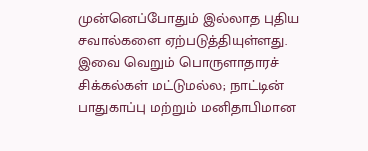முன்னெப்போதும் இல்லாத புதிய சவால்களை ஏற்படுத்தியுள்ளது. இவை வெறும் பொருளாதாரச் சிக்கல்கள் மட்டுமல்ல; நாட்டின் பாதுகாப்பு மற்றும் மனிதாபிமான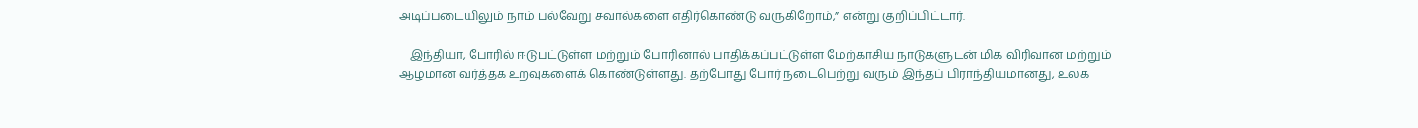அடிப்படையிலும் நாம் பல்வேறு சவால்களை எதிர்கொண்டு வருகிறோம்,” என்று குறிப்பிட்டார்.

    இந்தியா, போரில் ஈடுபட்டுள்ள மற்றும் போரினால் பாதிக்கப்பட்டுள்ள மேற்காசிய நாடுகளுடன் மிக விரிவான மற்றும் ஆழமான வர்த்தக உறவுகளைக் கொண்டுள்ளது. தற்போது போர் நடைபெற்று வரும் இந்தப் பிராந்தியமானது, உலக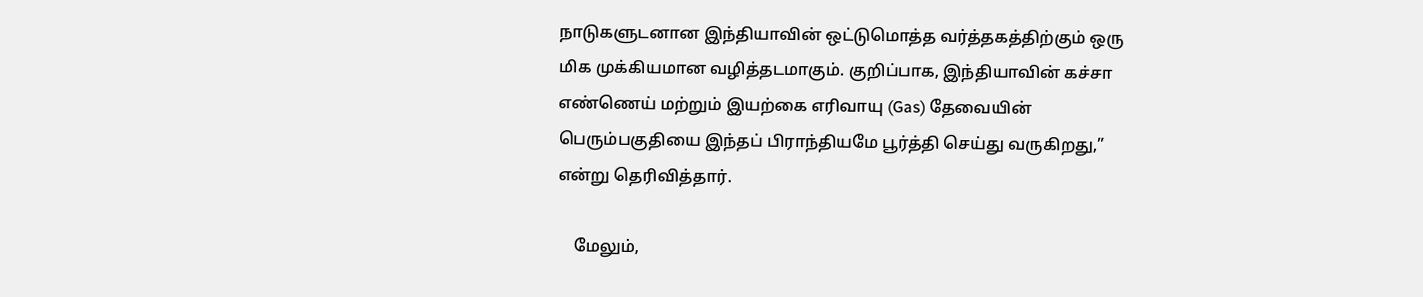நாடுகளுடனான இந்தியாவின் ஒட்டுமொத்த வர்த்தகத்திற்கும் ஒரு மிக முக்கியமான வழித்தடமாகும். குறிப்பாக, இந்தியாவின் கச்சா எண்ணெய் மற்றும் இயற்கை எரிவாயு (Gas) தேவையின் பெரும்பகுதியை இந்தப் பிராந்தியமே பூர்த்தி செய்து வருகிறது,” என்று தெரிவித்தார்.

    மேலும்,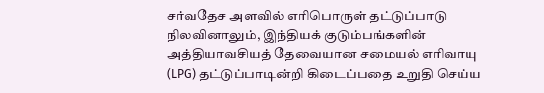சர்வதேச அளவில் எரிபொருள் தட்டுப்பாடு நிலவினாலும், இந்தியக் குடும்பங்களின் அத்தியாவசியத் தேவையான சமையல் எரிவாயு (LPG) தட்டுப்பாடின்றி கிடைப்பதை உறுதி செய்ய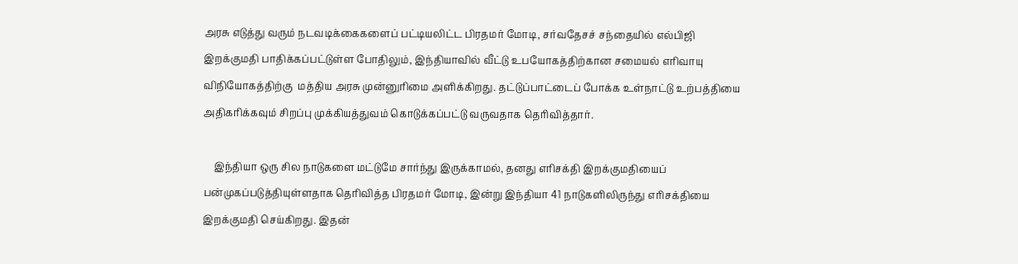அரசு எடுத்து வரும் நடவடிக்கைகளைப் பட்டியலிட்ட பிரதமர் மோடி, சர்வதேசச் சந்தையில் எல்பிஜி இறக்குமதி பாதிக்கப்பட்டுள்ள போதிலும், இந்தியாவில் வீட்டு உபயோகத்திற்கான சமையல் எரிவாயு விநியோகத்திற்கு  மத்திய அரசு முன்னுரிமை அளிக்கிறது. தட்டுப்பாட்டைப் போக்க உள்நாட்டு உற்பத்தியை அதிகரிக்கவும் சிறப்பு முக்கியத்துவம் கொடுக்கப்பட்டு வருவதாக தெரிவித்தார்.

    இந்தியா ஒரு சில நாடுகளை மட்டுமே சார்ந்து இருக்காமல், தனது எரிசக்தி இறக்குமதியைப் பன்முகப்படுத்தியுள்ளதாக தெரிவித்த பிரதமர் மோடி, இன்று இந்தியா 41 நாடுகளிலிருந்து எரிசக்தியை இறக்குமதி செய்கிறது. இதன்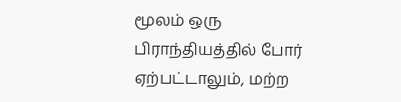மூலம் ஒரு பிராந்தியத்தில் போர் ஏற்பட்டாலும், மற்ற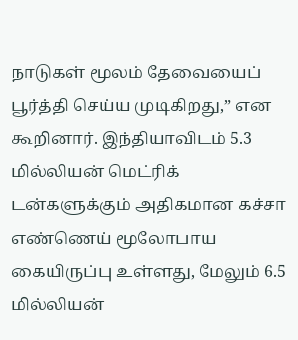நாடுகள் மூலம் தேவையைப் பூர்த்தி செய்ய முடிகிறது,” என கூறினார். இந்தியாவிடம் 5.3 மில்லியன் மெட்ரிக் டன்களுக்கும் அதிகமான கச்சா எண்ணெய் மூலோபாய கையிருப்பு உள்ளது, மேலும் 6.5 மில்லியன்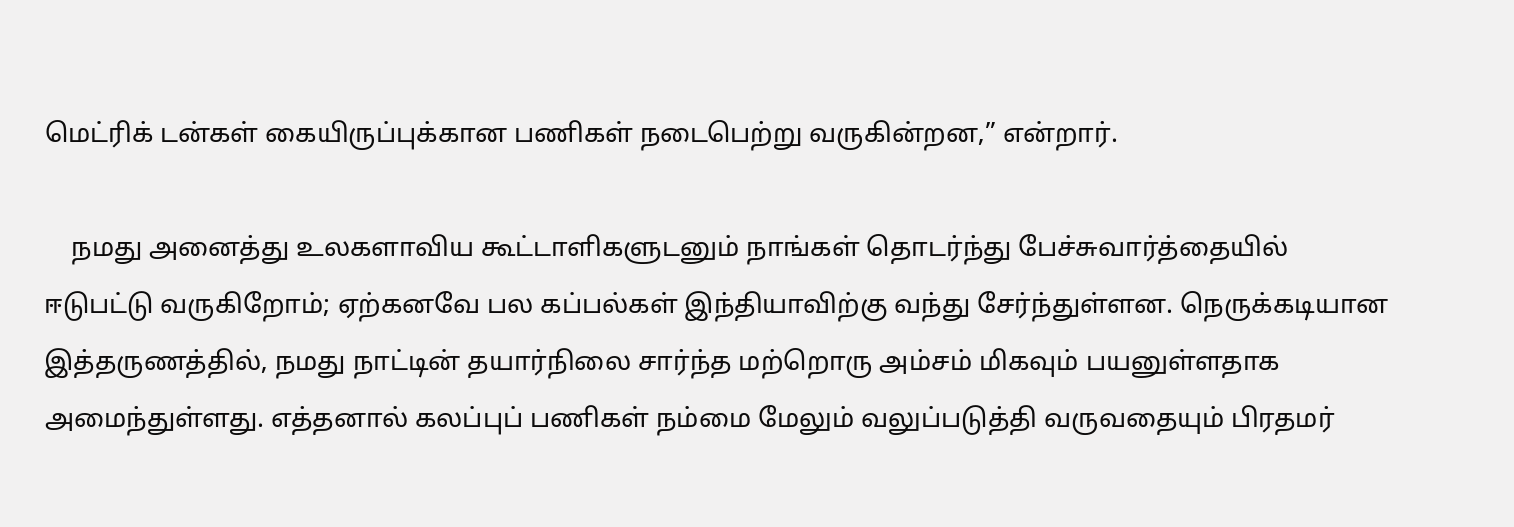மெட்ரிக் டன்கள் கையிருப்புக்கான பணிகள் நடைபெற்று வருகின்றன,” என்றார்.

    நமது அனைத்து உலகளாவிய கூட்டாளிகளுடனும் நாங்கள் தொடர்ந்து பேச்சுவார்த்தையில் ஈடுபட்டு வருகிறோம்; ஏற்கனவே பல கப்பல்கள் இந்தியாவிற்கு வந்து சேர்ந்துள்ளன. நெருக்கடியான இத்தருணத்தில், நமது நாட்டின் தயார்நிலை சார்ந்த மற்றொரு அம்சம் மிகவும் பயனுள்ளதாக அமைந்துள்ளது. எத்தனால் கலப்புப் பணிகள் நம்மை மேலும் வலுப்படுத்தி வருவதையும் பிரதமர்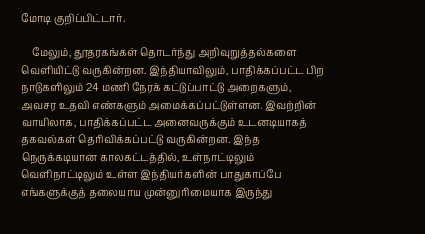மோடி குறிப்பிட்டார்.

    மேலும், தூதரகங்கள் தொடர்ந்து அறிவுறுத்தல்களை வெளியிட்டு வருகின்றன. இந்தியாவிலும், பாதிக்கப்பட்ட பிற நாடுகளிலும் 24 மணி நேரக் கட்டுப்பாட்டு அறைகளும், அவசர உதவி எண்களும் அமைக்கப்பட்டுள்ளன. இவற்றின் வாயிலாக, பாதிக்கப்பட்ட அனைவருக்கும் உடனடியாகத் தகவல்கள் தெரிவிக்கப்பட்டு வருகின்றன. இந்த நெருக்கடியான காலகட்டத்தில், உள்நாட்டிலும் வெளிநாட்டிலும் உள்ள இந்தியர்களின் பாதுகாப்பே எங்களுக்குத் தலையாய முன்னுரிமையாக இருந்து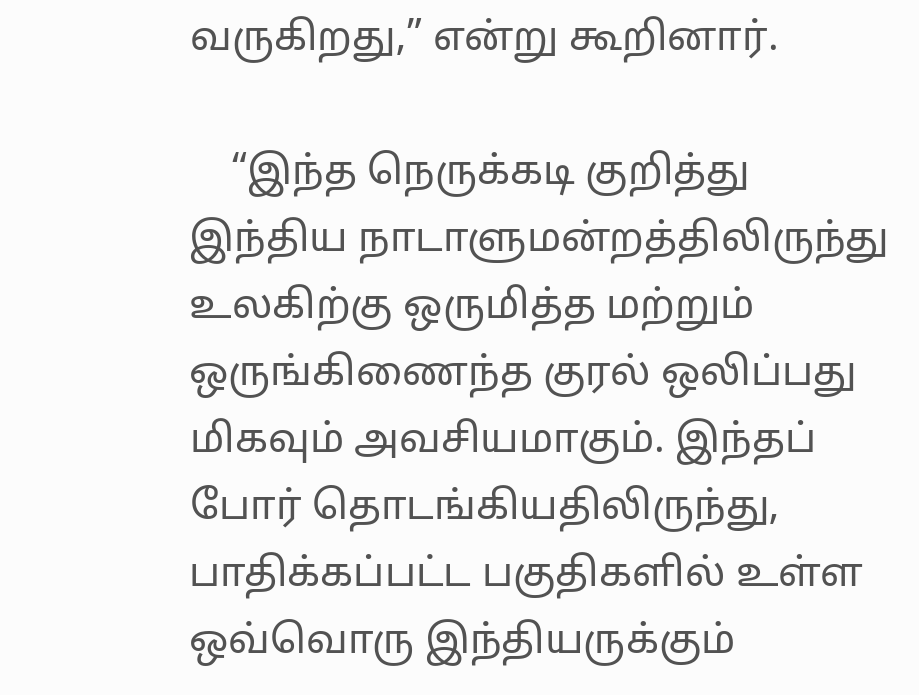வருகிறது,” என்று கூறினார்.

    “இந்த நெருக்கடி குறித்து இந்திய நாடாளுமன்றத்திலிருந்து உலகிற்கு ஒருமித்த மற்றும் ஒருங்கிணைந்த குரல் ஒலிப்பது மிகவும் அவசியமாகும். இந்தப் போர் தொடங்கியதிலிருந்து, பாதிக்கப்பட்ட பகுதிகளில் உள்ள ஒவ்வொரு இந்தியருக்கும்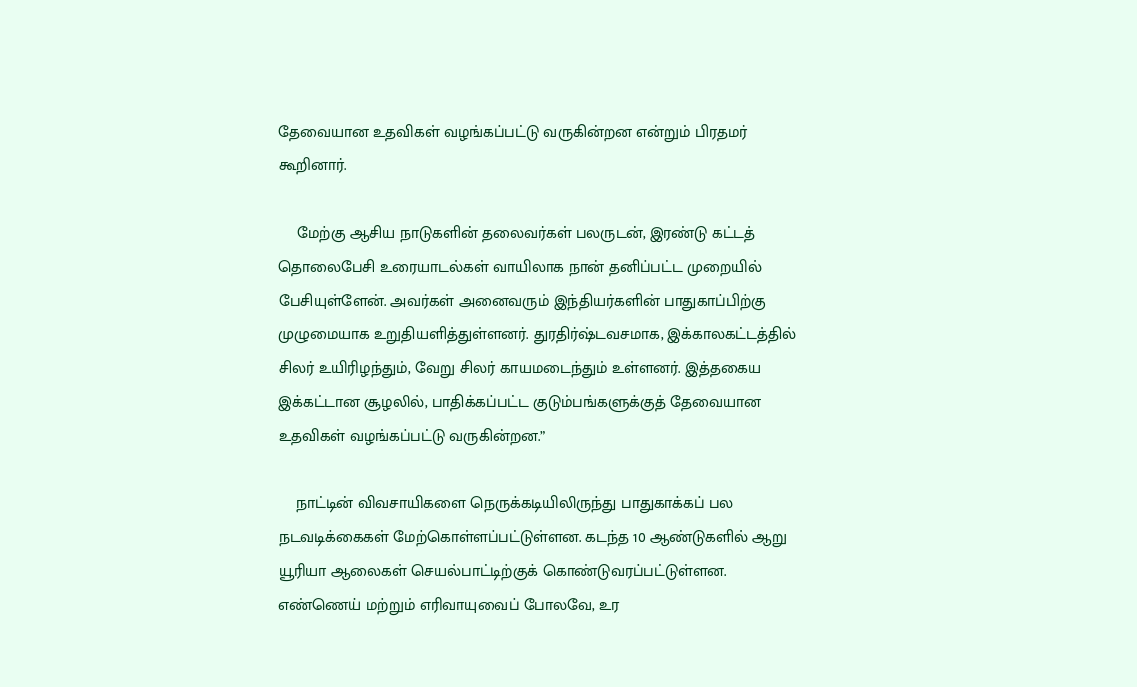தேவையான உதவிகள் வழங்கப்பட்டு வருகின்றன என்றும் பிரதமர் கூறினார்.

    மேற்கு ஆசிய நாடுகளின் தலைவர்கள் பலருடன், இரண்டு கட்டத் தொலைபேசி உரையாடல்கள் வாயிலாக நான் தனிப்பட்ட முறையில் பேசியுள்ளேன். அவர்கள் அனைவரும் இந்தியர்களின் பாதுகாப்பிற்கு முழுமையாக உறுதியளித்துள்ளனர். துரதிர்ஷ்டவசமாக, இக்காலகட்டத்தில் சிலர் உயிரிழந்தும், வேறு சிலர் காயமடைந்தும் உள்ளனர். இத்தகைய இக்கட்டான சூழலில், பாதிக்கப்பட்ட குடும்பங்களுக்குத் தேவையான உதவிகள் வழங்கப்பட்டு வருகின்றன.”

    நாட்டின் விவசாயிகளை நெருக்கடியிலிருந்து பாதுகாக்கப் பல நடவடிக்கைகள் மேற்கொள்ளப்பட்டுள்ளன. கடந்த 10 ஆண்டுகளில் ஆறு யூரியா ஆலைகள் செயல்பாட்டிற்குக் கொண்டுவரப்பட்டுள்ளன. எண்ணெய் மற்றும் எரிவாயுவைப் போலவே, உர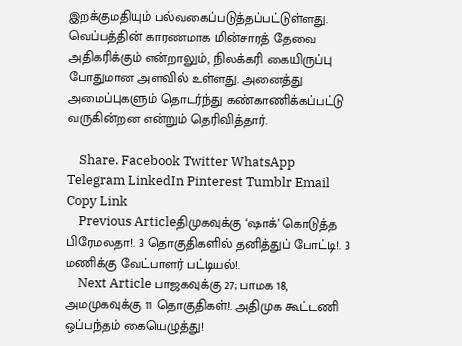இறக்குமதியும் பல்வகைப்படுத்தப்பட்டுள்ளது. வெப்பத்தின் காரணமாக மின்சாரத் தேவை அதிகரிக்கும் என்றாலும், நிலக்கரி கையிருப்பு போதுமான அளவில் உள்ளது. அனைத்து அமைப்புகளும் தொடர்ந்து கண்காணிக்கப்பட்டு வருகின்றன என்றும் தெரிவித்தார்.

    Share. Facebook Twitter WhatsApp Telegram LinkedIn Pinterest Tumblr Email Copy Link
    Previous Articleதிமுகவுக்கு ‘ஷாக்’ கொடுத்த பிரேமலதா!. 3 தொகுதிகளில் தனித்துப் போட்டி!. 3 மணிக்கு வேட்பாளர் பட்டியல்!.
    Next Article பாஜகவுக்கு 27; பாமக 18, அமமுகவுக்கு 11 தொகுதிகள்!. அதிமுக கூட்டணி ஒப்பந்தம் கையெழுத்து!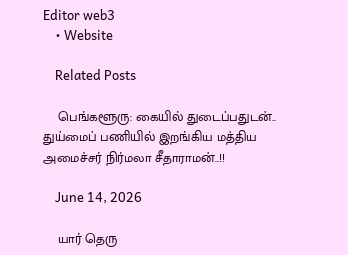Editor web3
    • Website

    Related Posts

    பெங்களூரு: கையில் துடைப்பதுடன்.. துய்மைப் பணியில் இறங்கிய மத்திய அமைச்சர் நிர்மலா சீதாராமன்..!!

    June 14, 2026

    யார் தெரு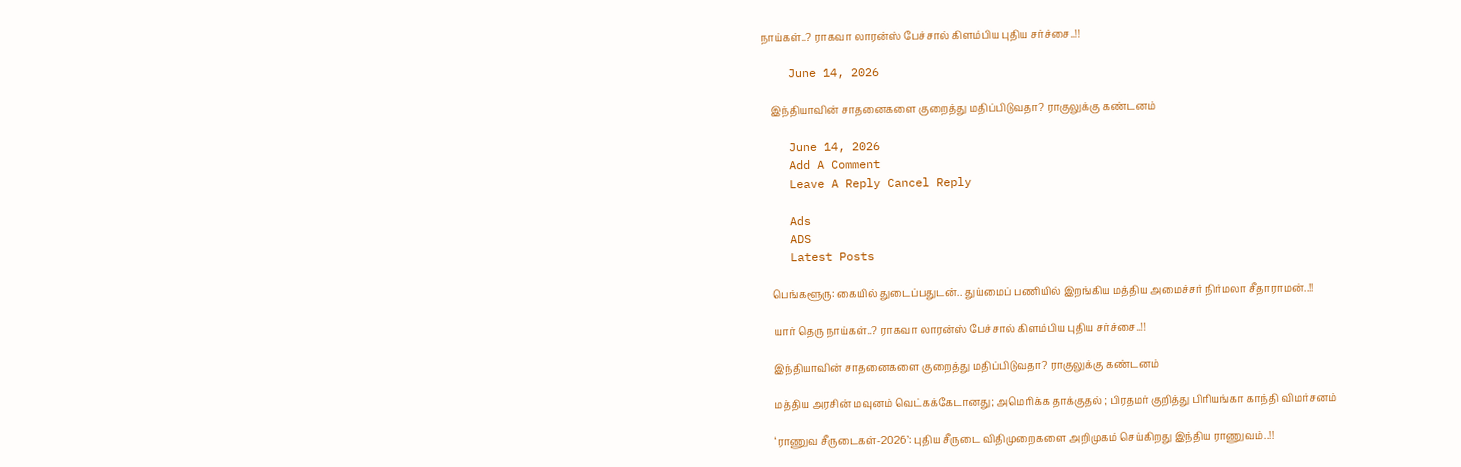நாய்கள்..? ராகவா லாரன்ஸ் பேச்சால் கிளம்பிய புதிய சர்ச்சை..!!

    June 14, 2026

    இந்தியாவின் சாதனைகளை குறைத்து மதிப்பிடுவதா? ராகுலுக்கு கண்டனம்

    June 14, 2026
    Add A Comment
    Leave A Reply Cancel Reply

    Ads
    ADS
    Latest Posts

    பெங்களூரு: கையில் துடைப்பதுடன்.. துய்மைப் பணியில் இறங்கிய மத்திய அமைச்சர் நிர்மலா சீதாராமன்..!!

    யார் தெரு நாய்கள்..? ராகவா லாரன்ஸ் பேச்சால் கிளம்பிய புதிய சர்ச்சை..!!

    இந்தியாவின் சாதனைகளை குறைத்து மதிப்பிடுவதா? ராகுலுக்கு கண்டனம்

    மத்திய அரசின் மவுனம் வெட்கக்கேடானது; அமெரிக்க தாக்குதல் ; பிரதமர் குறித்து பிரியங்கா காந்தி விமர்சனம்

    ‘ராணுவ சீருடைகள்-2026’: புதிய சீருடை விதிமுறைகளை அறிமுகம் செய்கிறது இந்திய ராணுவம்..!!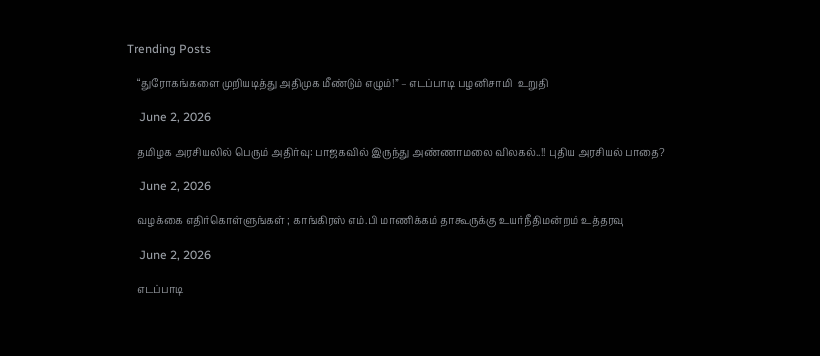Trending Posts

    “துரோகங்களை முறியடித்து அதிமுக மீண்டும் எழும்!” – எடப்பாடி பழனிசாமி  உறுதி

    June 2, 2026

    தமிழக அரசியலில் பெரும் அதிர்வு: பாஜகவில் இருந்து அண்ணாமலை விலகல்..!! புதிய அரசியல் பாதை?

    June 2, 2026

    வழக்கை எதிர்கொள்ளுங்கள் ; காங்கிரஸ் எம்.பி மாணிக்கம் தாகூருக்கு உயர்நீதிமன்றம் உத்தரவு

    June 2, 2026

    எடப்பாடி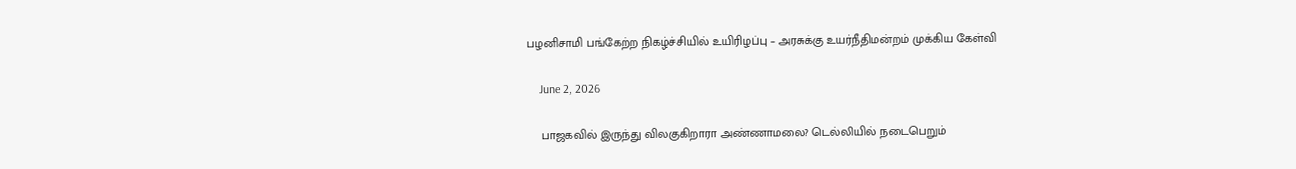பழனிசாமி பங்கேற்ற நிகழ்ச்சியில் உயிரிழப்பு – அரசுக்கு உயர்நீதிமன்றம் முக்கிய கேள்வி

    June 2, 2026

    பாஜகவில் இருந்து விலகுகிறாரா அண்ணாமலை? டெல்லியில் நடைபெறும்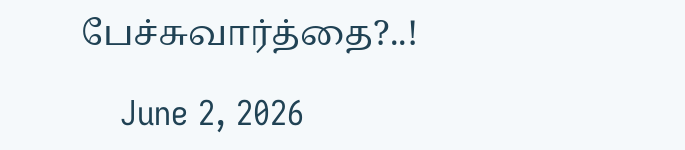பேச்சுவார்த்தை?..!

    June 2, 2026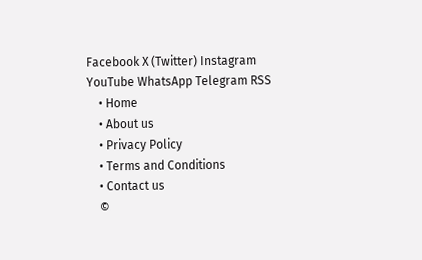Facebook X (Twitter) Instagram YouTube WhatsApp Telegram RSS
    • Home
    • About us
    • Privacy Policy
    • Terms and Conditions
    • Contact us
    ©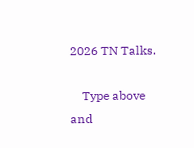2026 TN Talks.

    Type above and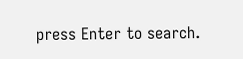press Enter to search.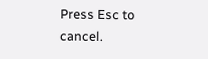Press Esc to cancel.